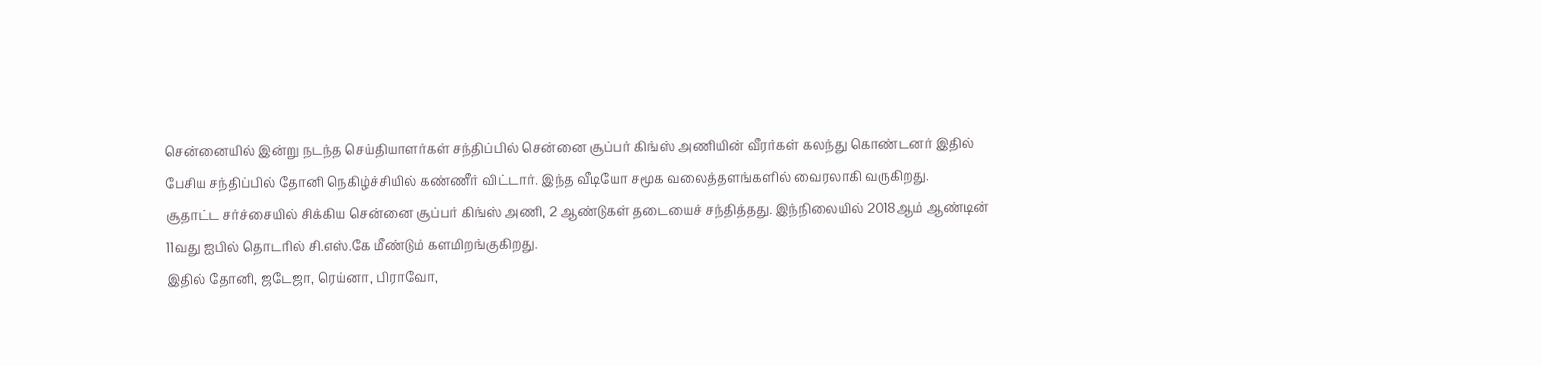சென்னையில் இன்று நடந்த செய்தியாளர்கள் சந்திப்பில் சென்னை சூப்பர் கிங்ஸ் அணியின் வீரர்கள் கலந்து கொண்டனர் இதில் பேசிய சந்திப்பில் தோனி நெகிழ்ச்சியில் கண்ணீர் விட்டார். இந்த வீடியோ சமூக வலைத்தளங்களில் வைரலாகி வருகிறது.
சூதாட்ட சர்ச்சையில் சிக்கிய சென்னை சூப்பர் கிங்ஸ் அணி, 2 ஆண்டுகள் தடையைச் சந்தித்தது. இந்நிலையில் 2018ஆம் ஆண்டின் 11வது ஐபில் தொடரில் சி.எஸ்.கே மீண்டும் களமிறங்குகிறது.
இதில் தோனி, ஜடேஜா, ரெய்னா, பிராவோ,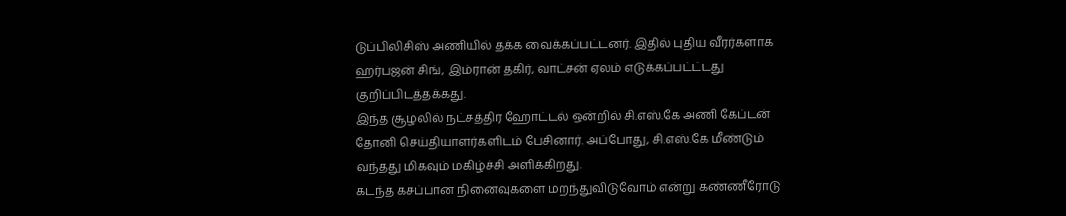டுப்பிலிசிஸ் அணியில் தக்க வைக்கப்பட்டனர். இதில் புதிய வீரர்களாக ஹர்பஜன் சிங், இம்ரான் தகிர், வாட்சன் ஏலம் எடுக்கப்பட்ட்டது குறிப்பிடத்தக்கது.
இந்த சூழலில் நட்சத்திர ஹோட்டல் ஒன்றில் சி.எஸ்.கே அணி கேப்டன் தோனி செய்தியாளர்களிடம் பேசினார். அப்போது, சி.எஸ்.கே மீண்டும் வந்தது மிகவும் மகிழ்ச்சி அளிக்கிறது.
கடந்த கசப்பான நினைவுகளை மறந்துவிடுவோம் என்று கண்ணீரோடு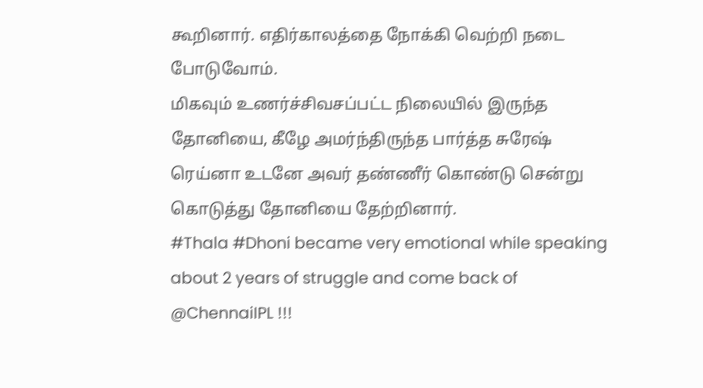கூறினார். எதிர்காலத்தை நோக்கி வெற்றி நடை போடுவோம்.
மிகவும் உணர்ச்சிவசப்பட்ட நிலையில் இருந்த தோனியை, கீழே அமர்ந்திருந்த பார்த்த சுரேஷ் ரெய்னா உடனே அவர் தண்ணீர் கொண்டு சென்று கொடுத்து தோனியை தேற்றினார்.
#Thala #Dhoni became very emotional while speaking about 2 years of struggle and come back of @ChennaiIPL !!!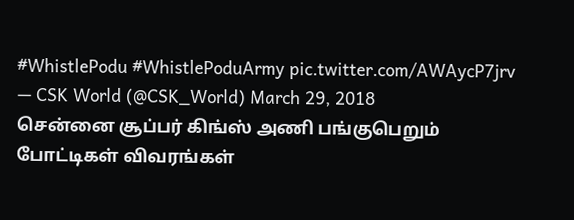#WhistlePodu #WhistlePoduArmy pic.twitter.com/AWAycP7jrv
— CSK World (@CSK_World) March 29, 2018
சென்னை சூப்பர் கிங்ஸ் அணி பங்குபெறும் போட்டிகள் விவரங்கள்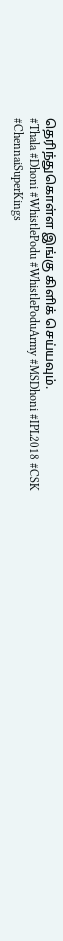தெரிந்துகொள்ள இங்கு கிளிக் செய்யவும்.
#Thala #Dhoni #WhistlePodu #WhistlePoduArmy #MSDhoni #IPL2018 #CSK #ChennaiSuperKings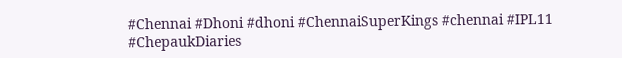#Chennai #Dhoni #dhoni #ChennaiSuperKings #chennai #IPL11 #ChepaukDiaries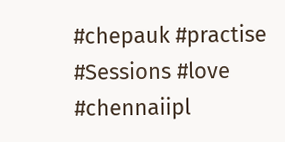#chepauk #practise #Sessions #love #chennaiipl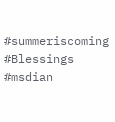#summeriscoming #Blessings #msdian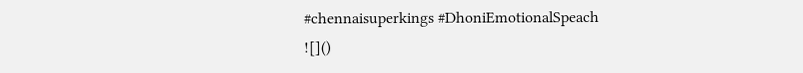#chennaisuperkings #DhoniEmotionalSpeach
![]()